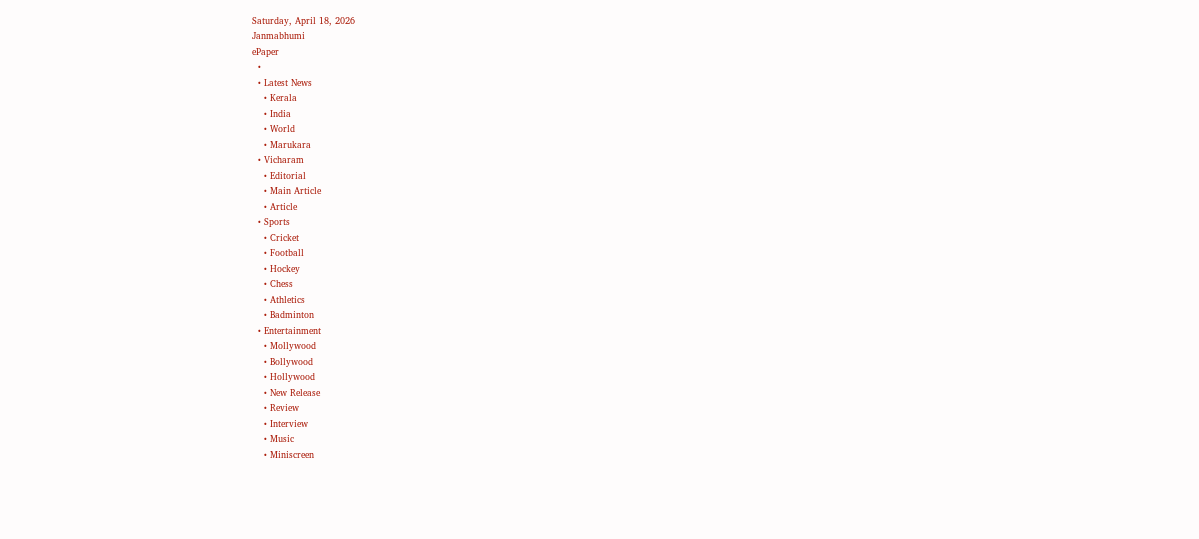Saturday, April 18, 2026
Janmabhumi
ePaper
  •
  • Latest News
    • Kerala
    • India
    • World
    • Marukara
  • Vicharam
    • Editorial
    • Main Article
    • Article
  • Sports
    • Cricket
    • Football
    • Hockey
    • Chess
    • Athletics
    • Badminton
  • Entertainment
    • Mollywood
    • Bollywood
    • Hollywood
    • New Release
    • Review
    • Interview
    • Music
    • Miniscreen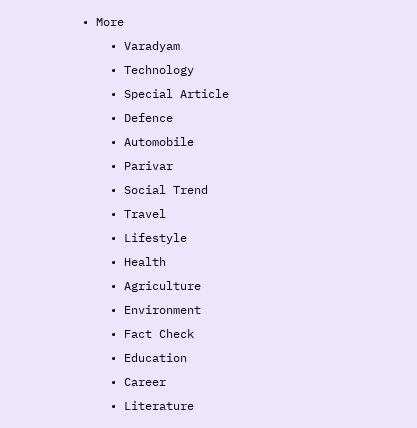• More
    • Varadyam
    • Technology
    • Special Article
    • Defence
    • Automobile
    • Parivar
    • Social Trend
    • Travel
    • Lifestyle
    • Health
    • Agriculture
    • Environment
    • Fact Check
    • Education
    • Career
    • Literature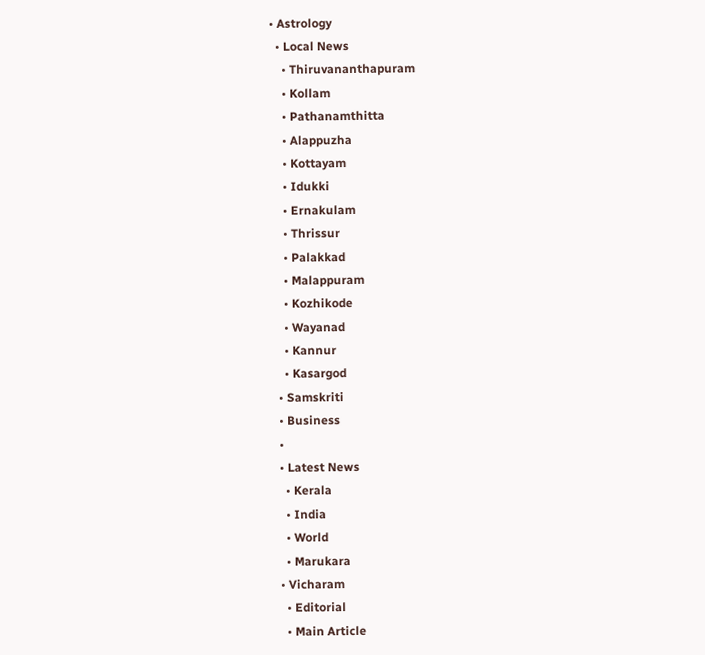• Astrology
  • Local News
    • Thiruvananthapuram
    • Kollam
    • Pathanamthitta
    • Alappuzha
    • Kottayam
    • Idukki
    • Ernakulam
    • Thrissur
    • Palakkad
    • Malappuram
    • Kozhikode
    • Wayanad
    • Kannur
    • Kasargod
  • Samskriti
  • Business
  •
  • Latest News
    • Kerala
    • India
    • World
    • Marukara
  • Vicharam
    • Editorial
    • Main Article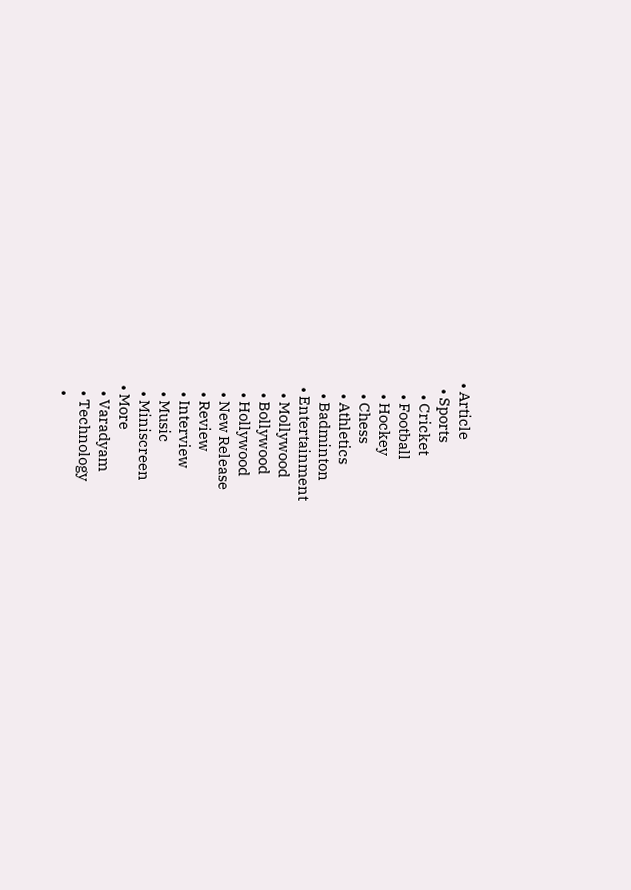• Article
  • Sports
    • Cricket
    • Football
    • Hockey
    • Chess
    • Athletics
    • Badminton
  • Entertainment
    • Mollywood
    • Bollywood
    • Hollywood
    • New Release
    • Review
    • Interview
    • Music
    • Miniscreen
  • More
    • Varadyam
    • Technology
    •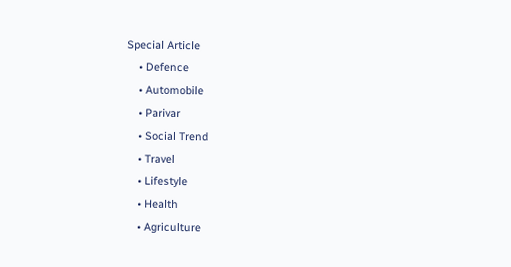Special Article
    • Defence
    • Automobile
    • Parivar
    • Social Trend
    • Travel
    • Lifestyle
    • Health
    • Agriculture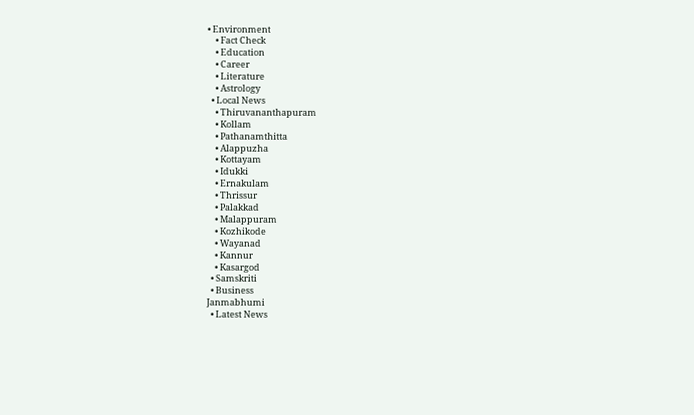• Environment
    • Fact Check
    • Education
    • Career
    • Literature
    • Astrology
  • Local News
    • Thiruvananthapuram
    • Kollam
    • Pathanamthitta
    • Alappuzha
    • Kottayam
    • Idukki
    • Ernakulam
    • Thrissur
    • Palakkad
    • Malappuram
    • Kozhikode
    • Wayanad
    • Kannur
    • Kasargod
  • Samskriti
  • Business
Janmabhumi
  • Latest News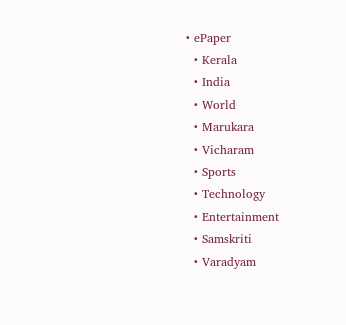• ePaper
  • Kerala
  • India
  • World
  • Marukara
  • Vicharam
  • Sports
  • Technology
  • Entertainment
  • Samskriti
  • Varadyam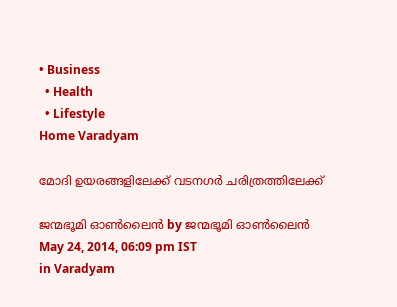• Business
  • Health
  • Lifestyle
Home Varadyam

മോദി ഉയരങ്ങളിലേക്ക്‌ വടനഗര്‍ ചരിത്രത്തിലേക്ക്‌

ജന്മഭൂമി ഓണ്‍ലൈന്‍ by ജന്മഭൂമി ഓണ്‍ലൈന്‍
May 24, 2014, 06:09 pm IST
in Varadyam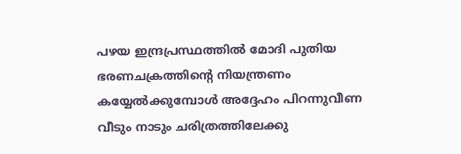പഴയ ഇന്ദ്രപ്രസ്ഥത്തില്‍ മോദി പുതിയ ഭരണചക്രത്തിന്റെ നിയന്ത്രണം കയ്യേല്‍ക്കുമ്പോള്‍ അദ്ദേഹം പിറന്നുവീണ വീടും നാടും ചരിത്രത്തിലേക്കു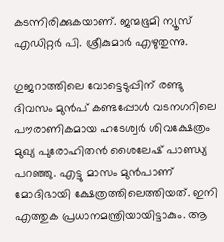കടന്നിരിക്കുകയാണ്‌. ജന്മഭൂമി ന്യൂസ്‌ എഡിറ്റര്‍ പി. ശ്രീകുമാര്‍ എഴുതുന്നു.

ഗുജറാത്തിലെ വോട്ടെടുപ്പിന്‌ രണ്ടു ദിവസം മുന്‍പ്‌ കണ്ടപ്പോള്‍ വടനഗറിലെ പൗരാണികമായ ഹടേശ്വര്‍ ശിവക്ഷേത്രം മുഖ്യ പുരോഹിതന്‍ ശൈലേഷ്‌ പാണ്ഡ്യ പറഞ്ഞു. എട്ടു മാസം മുന്‍പാണ്‌ മോദിഭായി ക്ഷേത്രത്തിലെത്തിയത്‌. ഇനി എത്തുക പ്രധാനമന്ത്രിയായിട്ടാകും. ആ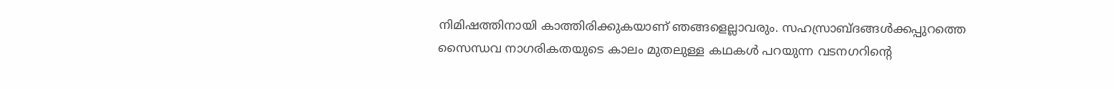നിമിഷത്തിനായി കാത്തിരിക്കുകയാണ്‌ ഞങ്ങളെല്ലാവരും. സഹസ്രാബ്ദങ്ങള്‍ക്കപ്പുറത്തെ സൈന്ധവ നാഗരികതയുടെ കാലം മുതലുള്ള കഥകള്‍ പറയുന്ന വടനഗറിന്റെ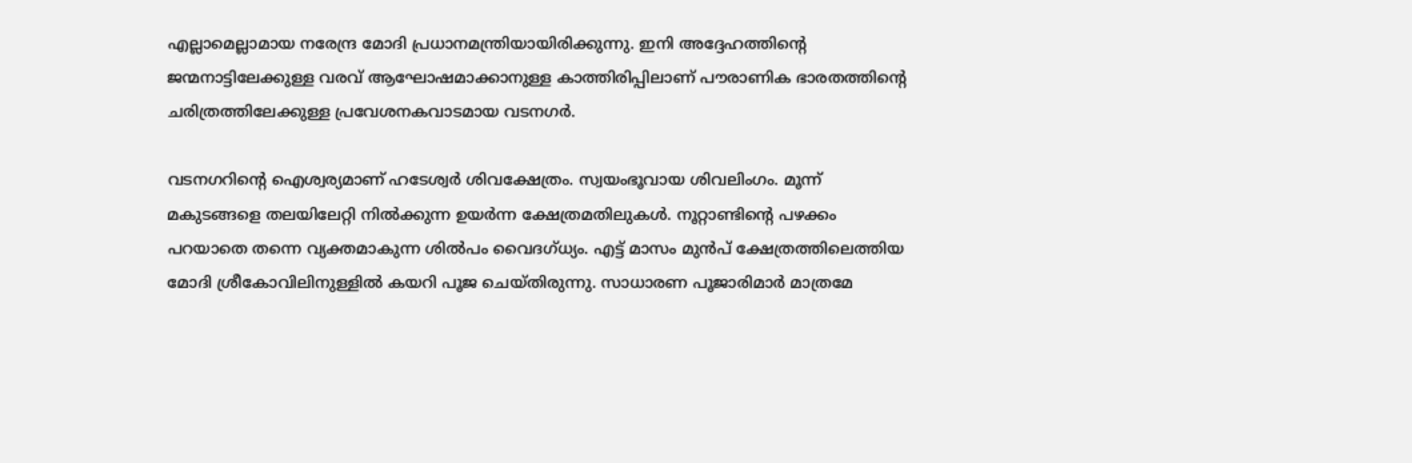എല്ലാമെല്ലാമായ നരേന്ദ്ര മോദി പ്രധാനമന്ത്രിയായിരിക്കുന്നു. ഇനി അദ്ദേഹത്തിന്റെ ജന്മനാട്ടിലേക്കുള്ള വരവ്‌ ആഘോഷമാക്കാനുള്ള കാത്തിരിപ്പിലാണ്‌ പൗരാണിക ഭാരതത്തിന്റെ ചരിത്രത്തിലേക്കുള്ള പ്രവേശനകവാടമായ വടനഗര്‍.

വടനഗറിന്റെ ഐശ്വര്യമാണ്‌ ഹടേശ്വര്‍ ശിവക്ഷേത്രം. സ്വയംഭൂവായ ശിവലിംഗം. മൂന്ന്‌ മകുടങ്ങളെ തലയിലേറ്റി നില്‍ക്കുന്ന ഉയര്‍ന്ന ക്ഷേത്രമതിലുകള്‍. നൂറ്റാണ്ടിന്റെ പഴക്കം പറയാതെ തന്നെ വ്യക്തമാകുന്ന ശില്‍പം വൈദഗ്ധ്യം. എട്ട്‌ മാസം മുന്‍പ്‌ ക്ഷേത്രത്തിലെത്തിയ മോദി ശ്രീകോവിലിനുള്ളില്‍ കയറി പൂജ ചെയ്തിരുന്നു. സാധാരണ പൂജാരിമാര്‍ മാത്രമേ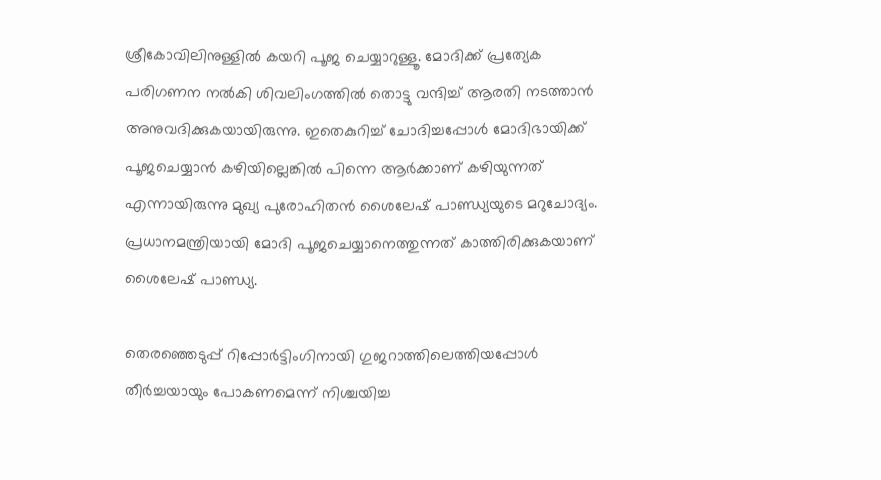ശ്രീകോവിലിനുള്ളില്‍ കയറി പൂജ ചെയ്യാറുള്ളൂ. മോദിക്ക്‌ പ്രത്യേക പരിഗണന നല്‍കി ശിവലിംഗത്തില്‍ തൊട്ടു വന്ദിച്ച്‌ ആരതി നടത്താന്‍ അനുവദിക്കുകയായിരുന്നു. ഇതെകുറിച്ച്‌ ചോദിച്ചപ്പോള്‍ മോദിഭായിക്ക്‌ പൂജചെയ്യാന്‍ കഴിയില്ലെങ്കില്‍ പിന്നെ ആര്‍ക്കാണ്‌ കഴിയുന്നത്‌ എന്നായിരുന്നു മുഖ്യ പുരോഹിതന്‍ ശൈലേഷ്‌ പാണ്ഡ്യയുടെ മറുചോദ്യം. പ്രധാനമന്ത്രിയായി മോദി പൂജചെയ്യാനെത്തുന്നത്‌ കാത്തിരിക്കുകയാണ്‌ ശൈലേഷ്‌ പാണ്ഡ്യ.

തെരഞ്ഞെടുപ്പ്‌ റിപ്പോര്‍ട്ടിംഗിനായി ഗുജറാത്തിലെത്തിയപ്പോള്‍ തീര്‍ച്ചയായും പോകണമെന്ന്‌ നിശ്ചയിച്ച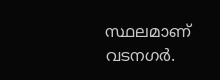സ്ഥലമാണ്‌ വടനഗര്‍.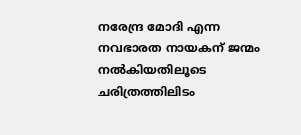നരേന്ദ്ര മോദി എന്ന നവഭാരത നായകന്‌ ജന്മം നല്‍കിയതിലൂടെ ചരിത്രത്തിലിടം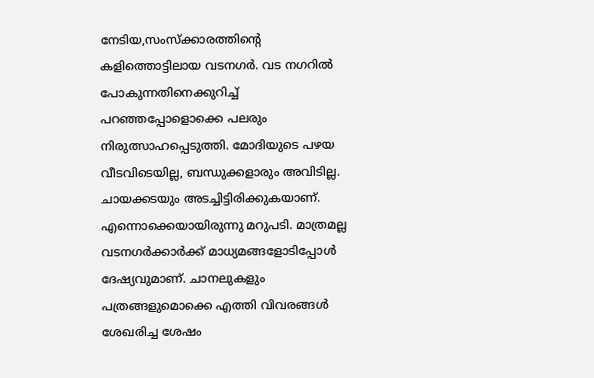നേടിയ,സംസ്ക്കാരത്തിന്റെ കളിത്തൊട്ടിലായ വടനഗര്‍. വട നഗറില്‍ പോകുന്നതിനെക്കുറിച്ച്‌ പറഞ്ഞപ്പോളൊക്കെ പലരും നിരുത്സാഹപ്പെടുത്തി. മോദിയുടെ പഴയ വീടവിടെയില്ല, ബന്ധുക്കളാരും അവിടില്ല. ചായക്കടയും അടച്ചിട്ടിരിക്കുകയാണ്‌. എന്നൊക്കെയായിരുന്നു മറുപടി. മാത്രമല്ല വടനഗര്‍ക്കാര്‍ക്ക്‌ മാധ്യമങ്ങളോടിപ്പോള്‍ ദേഷ്യവുമാണ്‌. ചാനലുകളും പത്രങ്ങളുമൊക്കെ എത്തി വിവരങ്ങള്‍ ശേഖരിച്ച ശേഷം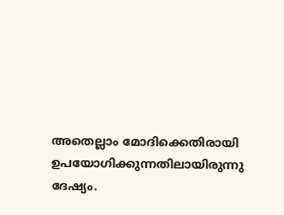അതെല്ലാം മോദിക്കെതിരായി ഉപയോഗിക്കുന്നതിലായിരുന്നു ദേഷ്യം.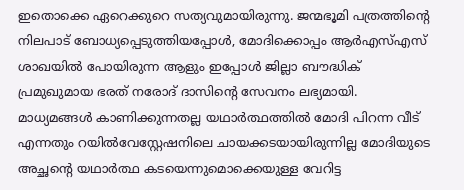ഇതൊക്കെ ഏറെക്കുറെ സത്യവുമായിരുന്നു. ജന്മഭൂമി പത്രത്തിന്റെ നിലപാട്‌ ബോധ്യപ്പെടുത്തിയപ്പോള്‍, മോദിക്കൊപ്പം ആര്‍എസ്‌എസ്‌ ശാഖയില്‍ പോയിരുന്ന ആളും ഇപ്പോള്‍ ജില്ലാ ബൗദ്ധിക്‌ പ്രമുഖുമായ ഭരത്‌ നരോദ്‌ ദാസിന്റെ സേവനം ലഭ്യമായി. മാധ്യമങ്ങള്‍ കാണിക്കുന്നതല്ല യഥാര്‍ത്ഥത്തില്‍ മോദി പിറന്ന വീട്‌ എന്നതും റയില്‍വേസ്റ്റേഷനിലെ ചായക്കടയായിരുന്നില്ല മോദിയുടെ അച്ഛന്റെ യഥാര്‍ത്ഥ കടയെന്നുമൊക്കെയുള്ള വേറിട്ട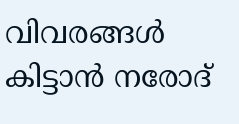വിവരങ്ങള്‍ കിട്ടാന്‍ നരോദ്‌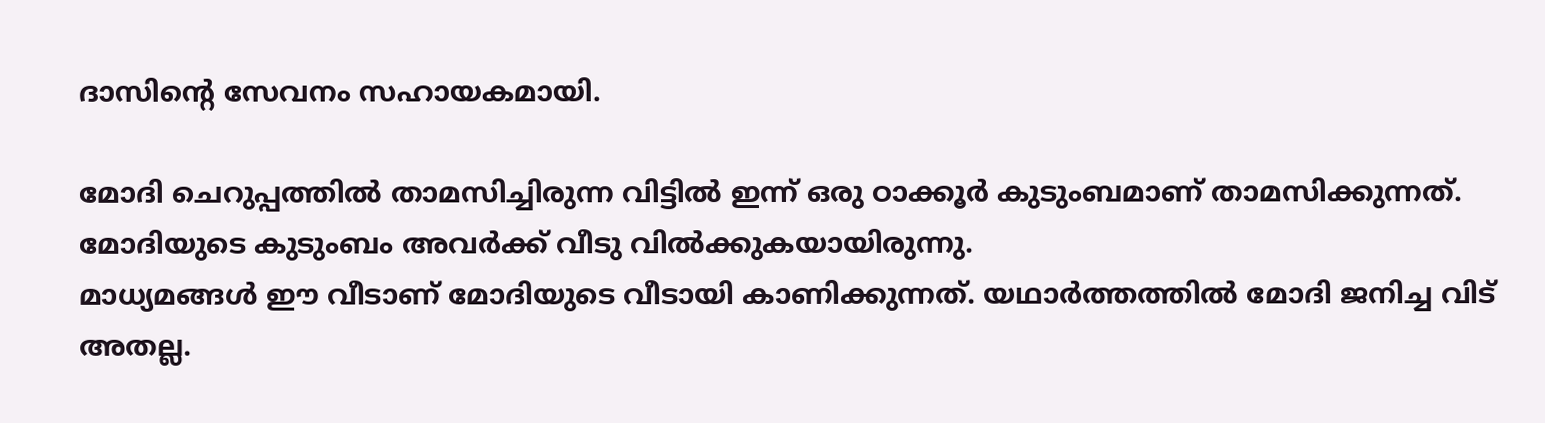ദാസിന്റെ സേവനം സഹായകമായി.

മോദി ചെറുപ്പത്തില്‍ താമസിച്ചിരുന്ന വിട്ടില്‍ ഇന്ന്‌ ഒരു ഠാക്കൂര്‍ കുടുംബമാണ്‌ താമസിക്കുന്നത്‌. മോദിയുടെ കുടുംബം അവര്‍ക്ക്‌ വീടു വില്‍ക്കുകയായിരുന്നു.
മാധ്യമങ്ങള്‍ ഈ വീടാണ്‌ മോദിയുടെ വീടായി കാണിക്കുന്നത്‌. യഥാര്‍ത്തത്തില്‍ മോദി ജനിച്ച വിട്‌ അതല്ല.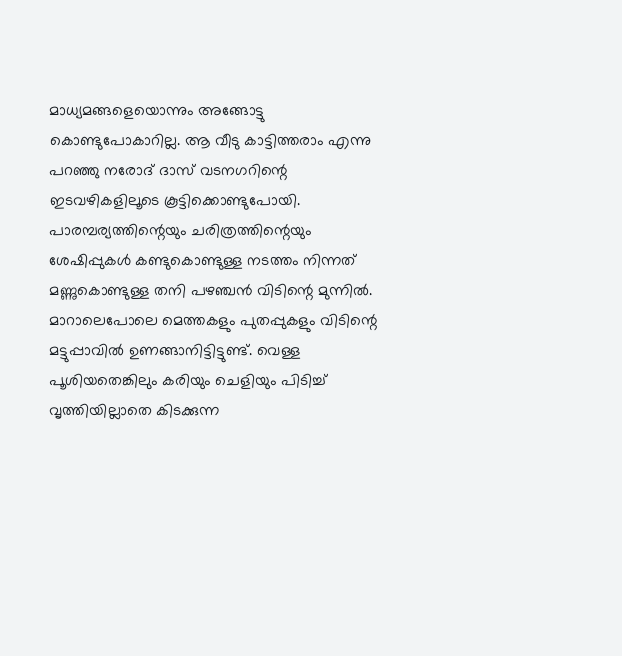മാധ്യമങ്ങളെയൊന്നും അങ്ങോട്ടു കൊണ്ടുപോകാറില്ല. ആ വീടു കാട്ടിത്തരാം എന്നു പറഞ്ഞു നരോദ്‌ ദാസ്‌ വടനഗറിന്റെ ഇടവഴികളിലൂടെ കൂട്ടിക്കൊണ്ടുപോയി. പാരമ്പര്യത്തിന്റെയും ചരിത്രത്തിന്റെയും ശേഷിപ്പുകള്‍ കണ്ടുകൊണ്ടുള്ള നടത്തം നിന്നത്‌ മണ്ണുകൊണ്ടുള്ള തനി പഴഞ്ചന്‍ വിടിന്റെ മുന്നില്‍. മാറാലെപോലെ മെത്തകളും പുതപ്പുകളും വിടിന്റെ മട്ടുപ്പാവില്‍ ഉണങ്ങാനിട്ടിട്ടുണ്ട്‌. വെള്ള പൂശിയതെങ്കിലും കരിയും ചെളിയും പിടിച്ച്‌ വൃത്തിയില്ലാതെ കിടക്കുന്ന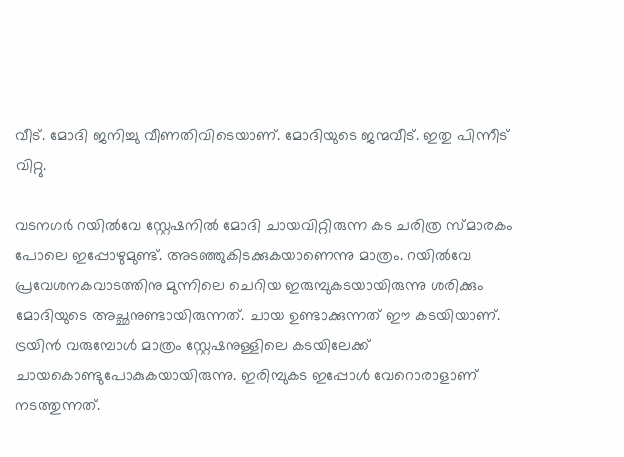വീട്‌. മോദി ജനിച്ചു വീണതിവിടെയാണ്‌. മോദിയുടെ ജന്മവീട്‌. ഇതു പിന്നീട്‌ വിറ്റു.

വടനഗര്‍ റയില്‍വേ സ്റ്റേഷനില്‍ മോദി ചായവിറ്റിരുന്ന കട ചരിത്ര സ്മാരകം പോലെ ഇപ്പോഴുമുണ്ട്‌. അടഞ്ഞുകിടക്കുകയാണെന്നു മാത്രം. റയില്‍വേ പ്രവേശനകവാടത്തിനു മുന്നിലെ ചെറിയ ഇരുമ്പുകടയായിരുന്നു ശരിക്കും മോദിയുടെ അച്ഛനുണ്ടായിരുന്നത്‌. ചായ ഉണ്ടാക്കുന്നത്‌ ഈ കടയിയാണ്‌. ട്രയിന്‍ വരുമ്പോള്‍ മാത്രം സ്റ്റേഷനുള്ളിലെ കടയിലേക്ക്‌ ചായകൊണ്ടുപോകുകയായിരുന്നു. ഇരിമ്പുകട ഇപ്പോള്‍ വേറൊരാളാണ്‌ നടത്തുന്നത്‌.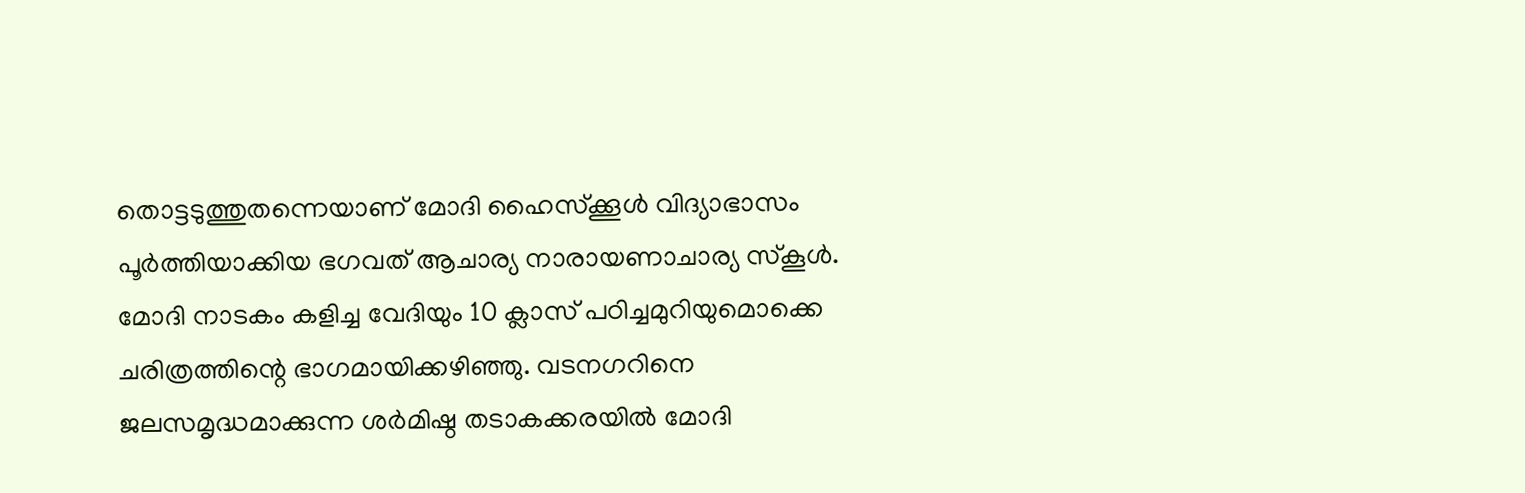തൊട്ടടുത്തുതന്നെയാണ്‌ മോദി ഹൈസ്ക്കൂള്‍ വിദ്യാഭാസം പൂര്‍ത്തിയാക്കിയ ഭഗവത്‌ ആചാര്യ നാരായണാചാര്യ സ്കൂള്‍. മോദി നാടകം കളിച്ച വേദിയും 10 ക്ലാസ്‌ പഠിച്ചമുറിയുമൊക്കെ ചരിത്രത്തിന്റെ ഭാഗമായിക്കഴിഞ്ഞു. വടനഗറിനെ ജലസമൃദ്ധമാക്കുന്ന ശര്‍മിഷ്ഠ തടാകക്കരയില്‍ മോദി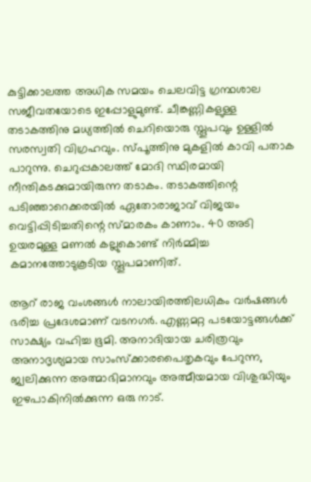കുട്ടിക്കാലത്ത അധിക സമയം ചെലവിട്ട ഗ്രന്ഥശാല സജീവതയോടെ ഇപ്പോളുമുണ്ട്‌. ചീങ്കണ്ണികളുള്ള തടാകത്തിനു മധ്യത്തില്‍ ചെറിയൊരു സ്തൂപവും ഉള്ളില്‍ സരസ്വതി വിഗ്രഹവും. സ്പൂത്തിനു മുകളില്‍ കാവി പതാക പാറുന്നു. ചെറുപ്പകാലത്ത്‌ മോദി സ്ഥിരമായി നീന്തികടക്കുമായിരുന്ന തടാകം. തടാകത്തിന്റെ പടിഞ്ഞാറെക്കരയില്‍ ഏതോരാജാവ്‌ വിജയം വെട്ടിപ്പിടിച്ചതിന്റെ സ്മാരകം കാണാം. 40 അടി ഉയരമുള്ള മണല്‍ കല്ലുകൊണ്ട്‌ നിര്‍മ്മിച്ച കമാനത്തോടുകൂടിയ സ്തൂപമാണിത്‌.

ആറ്‌ രാജ വംശങ്ങള്‍ നാലായിരത്തിലധികം വര്‍ഷങ്ങള്‍ ഭരിച്ച പ്രദേശമാണ്‌ വടനഗര്‍. എണ്ണമറ്റ പടയോട്ടങ്ങള്‍ക്ക്‌ സാക്ഷ്യം വഹിച്ച ഭൂമി. അനാദിയായ ചരിത്രവും അനാദൃശ്യമായ സാംസ്ക്കാരപൈതൃകവും പേറുന്ന, ജ്വലിക്കുന്ന അത്മാഭിമാനവും അത്മീയമായ വിശുദ്ധിയും ഇഴപാകിനില്‍ക്കുന്ന ഒരു നാട്‌.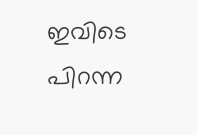ഇവിടെ പിറന്ന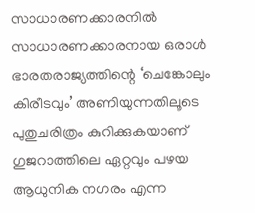സാധാരണക്കാരനില്‍ സാധാരണക്കാരനായ ഒരാള്‍ ഭാരതരാജ്യത്തിന്റെ ‘ചെങ്കോലും കിരീടവും’ അണിയുന്നതിലൂടെ പുതുചരിത്രം കുറിക്കുകയാണ്‌ ഗുജറാത്തിലെ ഏറ്റവും പഴയ ആധുനിക നഗരം എന്ന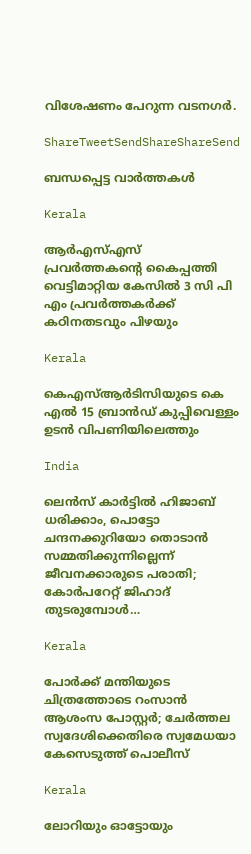വിശേഷണം പേറുന്ന വടനഗര്‍.

ShareTweetSendShareShareSend

ബന്ധപ്പെട്ട വാര്‍ത്തകള്‍

Kerala

ആര്‍എസ്എസ് പ്രവര്‍ത്തകന്റെ കൈപ്പത്തി വെട്ടിമാറ്റിയ കേസില്‍ 3 സി പി എം പ്രവര്‍ത്തകര്‍ക്ക് കഠിനതടവും പിഴയും

Kerala

കെഎസ്ആര്‍ടിസിയുടെ കെ എല്‍ 15 ബ്രാന്‍ഡ് കുപ്പിവെള്ളം ഉടന്‍ വിപണിയിലെത്തും

India

ലെന്‍സ് കാര്‍ട്ടില്‍ ഹിജാബ് ധരിക്കാം, പൊട്ടോ ചന്ദനക്കുറിയോ തൊടാന്‍ സമ്മതിക്കുന്നില്ലെന്ന് ജീവനക്കാരുടെ പരാതി; കോര്‍പറേറ്റ് ജിഹാദ് തുടരുമ്പോള്‍…

Kerala

പോര്‍ക്ക് മന്തിയുടെ ചിത്രത്തോടെ റംസാന്‍ ആശംസ പോസ്റ്റര്‍; ചേര്‍ത്തല സ്വദേശിക്കെതിരെ സ്വമേധയാ കേസെടുത്ത് പൊലീസ്

Kerala

ലോറിയും ഓട്ടോയും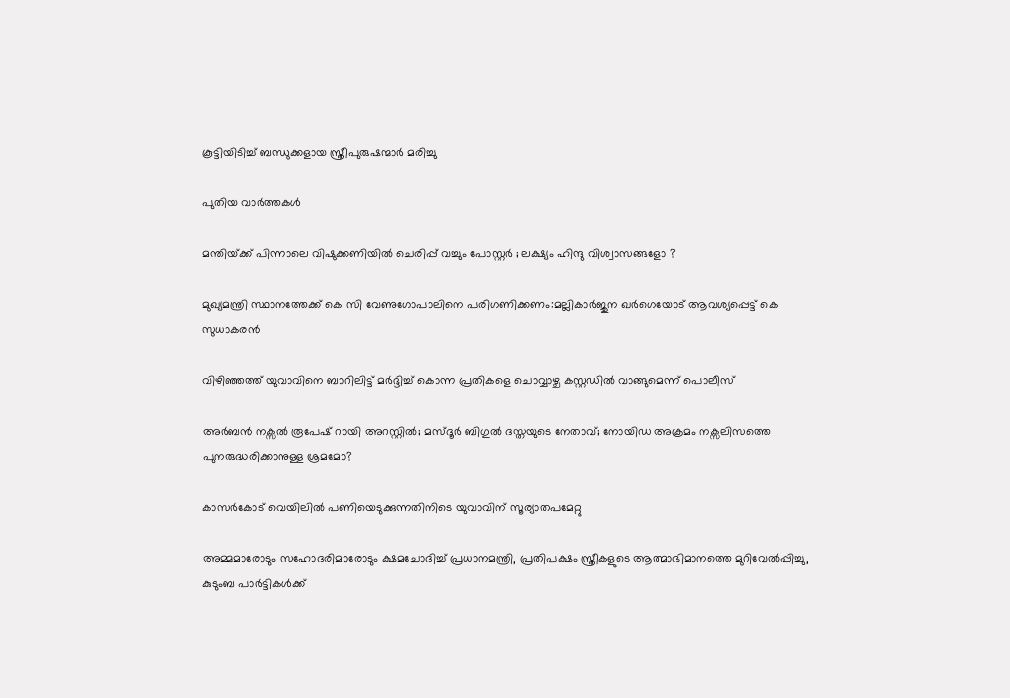കൂട്ടിയിടിച്ച് ബന്ധുക്കളായ സ്ത്രീപുരുഷന്മാര്‍ മരിച്ചു

പുതിയ വാര്‍ത്തകള്‍

മന്തിയ്‌ക്ക് പിന്നാലെ വിഷുക്കണിയിൽ ചെരിപ്പ് വച്ചും പോസ്റ്റർ ; ലക്ഷ്യം ഹിന്ദു വിശ്വാസങ്ങളോ ?

മുഖ്യമന്ത്രി സ്ഥാനത്തേക്ക് കെ സി വേണുഗോപാലിനെ പരിഗണിക്കണം:മല്ലികാര്‍ജുന ഖര്‍ഗെയോട് ആവശ്യപ്പെട്ട് കെ സുധാകരന്‍

വിഴിഞ്ഞത്ത് യുവാവിനെ ബാറിലിട്ട് മര്‍ദ്ദിച്ച് കൊന്ന പ്രതികളെ ചൊവ്വാഴ്ച കസ്റ്റഡില്‍ വാങ്ങുമെന്ന് പൊലീസ്

അര്‍ബന്‍ നക്സല്‍ രൂപേഷ് റായി അറസ്റ്റില്‍; മസ്ദൂര്‍ ബിഗുല്‍ ദസ്തയുടെ നേതാവ്; നോയിഡ അക്രമം നക്സലിസത്തെ പുനരുദ്ധരിക്കാനുള്ള ശ്രമമോ?

കാസര്‍കോട് വെയിലില്‍ പണിയെടുക്കുന്നതിനിടെ യുവാവിന് സൂര്യാതപമേറ്റു

അമ്മമാരോടും സഹോദരിമാരോടും ക്ഷമചോദിച്ച് പ്രധാനമന്ത്രി, പ്രതിപക്ഷം സ്ത്രീകളുടെ ആത്മാഭിമാനത്തെ മുറിവേല്‍പ്പിച്ചു, കുടുംബ പാര്‍ട്ടികള്‍ക്ക്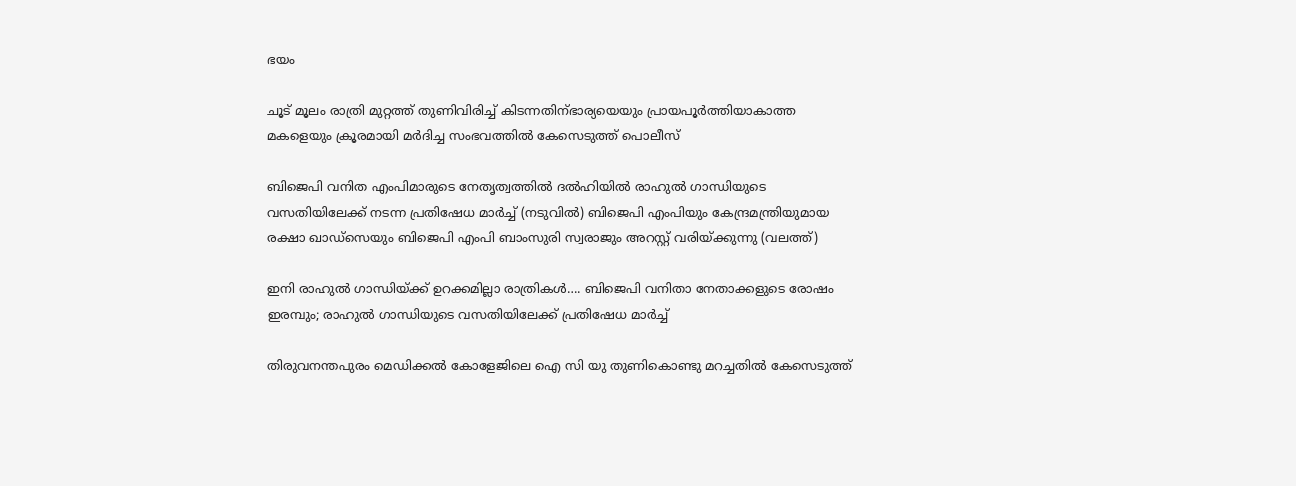ഭയം

ചൂട് മൂലം രാത്രി മുറ്റത്ത് തുണിവിരിച്ച് കിടന്നതിന്ഭാര്യയെയും പ്രായപൂര്‍ത്തിയാകാത്ത മകളെയും ക്രൂരമായി മര്‍ദിച്ച സംഭവത്തില്‍ കേസെടുത്ത് പൊലീസ്

ബിജെപി വനിത എംപിമാരുടെ നേതൃത്വത്തില്‍ ദല്‍ഹിയില്‍ രാഹുല്‍ ഗാന്ധിയുടെ വസതിയിലേക്ക് നടന്ന പ്രതിഷേധ മാര്‍ച്ച് (നടുവില്‍) ബിജെപി എംപിയും കേന്ദ്രമന്ത്രിയുമായ രക്ഷാ ഖാഡ്സെയും ബിജെപി എംപി ബാംസുരി സ്വരാജും അറസ്റ്റ് വരിയ്ക്കുന്നു (വലത്ത്)

ഇനി രാഹുല്‍ ഗാന്ധിയ്‌ക്ക് ഉറക്കമില്ലാ രാത്രികള്‍…. ബിജെപി വനിതാ നേതാക്കളുടെ രോഷം ഇരമ്പും; രാഹുല്‍ ഗാന്ധിയുടെ വസതിയിലേക്ക് പ്രതിഷേധ മാര്‍ച്ച്

തിരുവനന്തപുരം മെഡിക്കല്‍ കോളേജിലെ ഐ സി യു തുണികൊണ്ടു മറച്ചതില്‍ കേസെടുത്ത്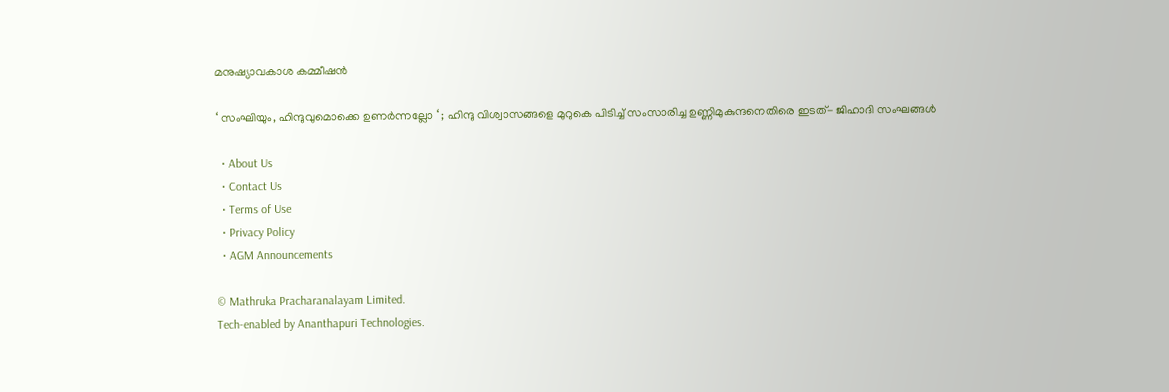മനുഷ്യാവകാശ കമ്മീഷന്‍

‘ സംഘിയും, ഹിന്ദുവുമൊക്കെ ഉണർന്നല്ലോ ‘ ; ഹിന്ദു വിശ്വാസങ്ങളെ മുറുകെ പിടിച്ച് സംസാരിച്ച ഉണ്ണിമുകുന്ദനെതിരെ ഇടത്- ജിഹാദി സംഘങ്ങൾ

  • About Us
  • Contact Us
  • Terms of Use
  • Privacy Policy
  • AGM Announcements

© Mathruka Pracharanalayam Limited.
Tech-enabled by Ananthapuri Technologies.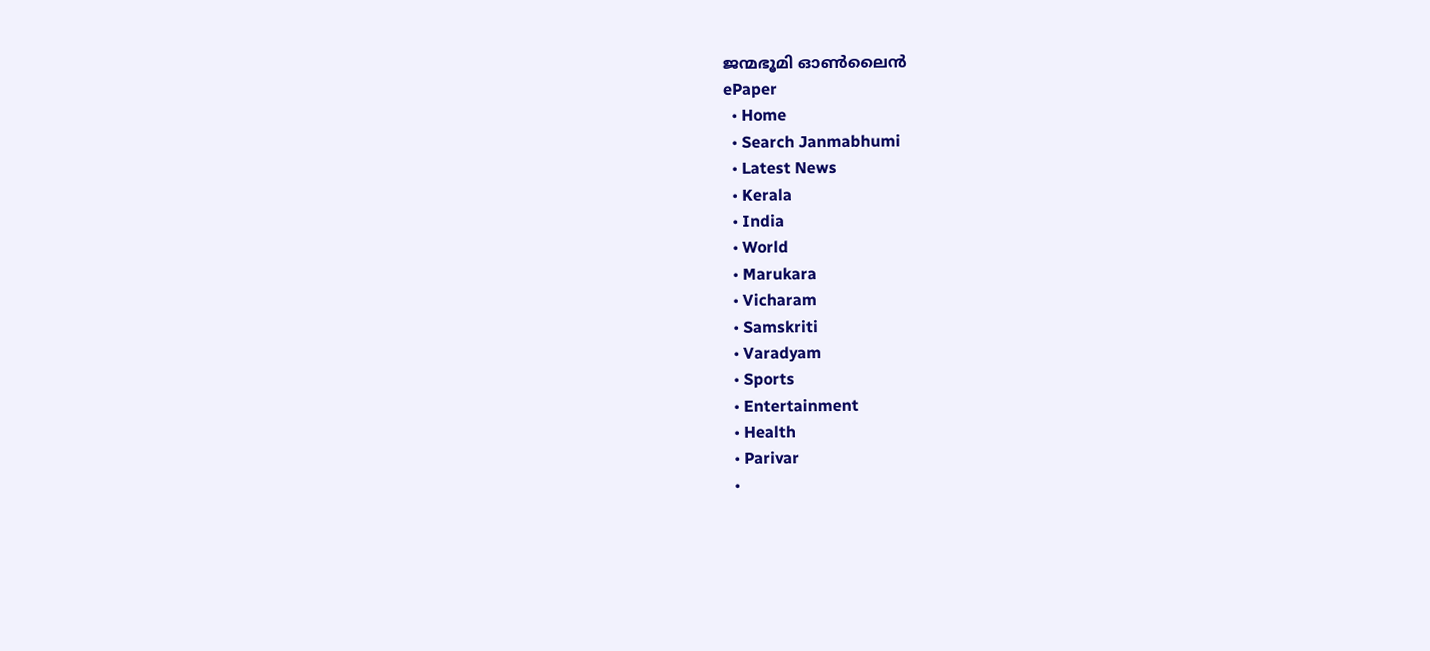ജന്മഭൂമി ഓണ്‍ലൈന്‍
ePaper
  • Home
  • Search Janmabhumi
  • Latest News
  • Kerala
  • India
  • World
  • Marukara
  • Vicharam
  • Samskriti
  • Varadyam
  • Sports
  • Entertainment
  • Health
  • Parivar
  •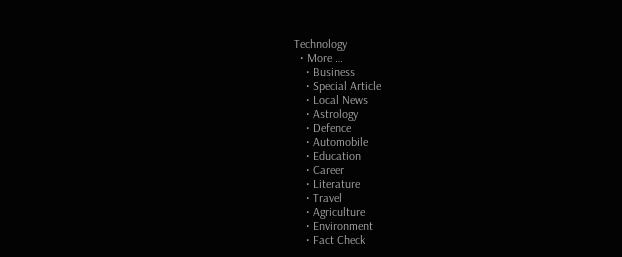Technology
  • More …
    • Business
    • Special Article
    • Local News
    • Astrology
    • Defence
    • Automobile
    • Education
    • Career
    • Literature
    • Travel
    • Agriculture
    • Environment
    • Fact Check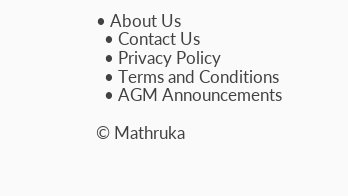• About Us
  • Contact Us
  • Privacy Policy
  • Terms and Conditions
  • AGM Announcements

© Mathruka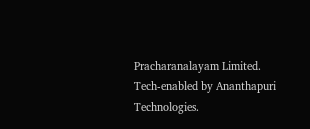Pracharanalayam Limited.
Tech-enabled by Ananthapuri Technologies.